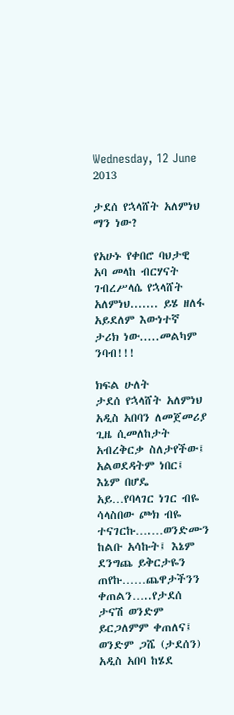Wednesday, 12 June 2013

ታደሰ የኋላሸት አለምነህ ማን ነው?

የአሁኑ የቀበሮ ባህታዊ አባ መላከ ብርሃናት ገብረሥላሴ የኋላሸት አለምነህ....... ይሄ ዘለፋ አይደለም እውነተኛ ታሪክ ነው.....መልካም ንባብ!!!

ክፍል ሁለት
ታደሰ የኋላሸት አለምነህ አዲስ አበባን ለመጀመሪያ ጊዜ ሲመለከታት አብረቅርቃ ስለታየችው፤ አልወደዳትም ነበር፤ እኔም በሆዴ አይ…የባላገር ነገር ብዬ ሳላስበው ጮክ ብዬ ተናገርኩ….…ወንድሙን ከልቡ አሳኩት፤ እኔም ደንግጨ ይቅርታዬን ጠየኩ……ጨዋታችንን ቀጠልን…..የታደሰ ታናሽ ወንድም ይርጋለምም ቀጠለና፤ ወንድም ጋሼ (ታደሰን) አዲስ አበባ ከሄደ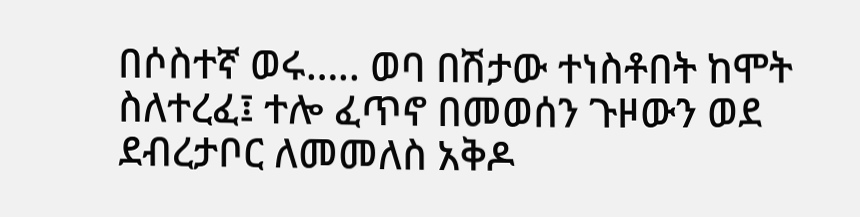በሶስተኛ ወሩ….. ወባ በሽታው ተነስቶበት ከሞት ስለተረፈ፤ ተሎ ፈጥኖ በመወሰን ጉዞውን ወደ ደብረታቦር ለመመለስ አቅዶ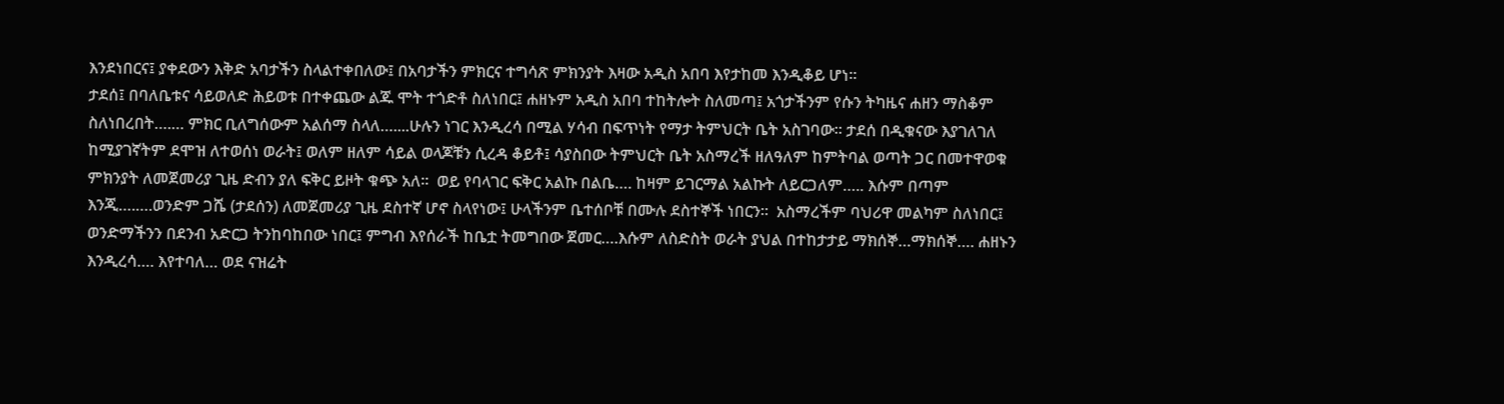እንደነበርና፤ ያቀደውን እቅድ አባታችን ስላልተቀበለው፤ በአባታችን ምክርና ተግሳጽ ምክንያት እዛው አዲስ አበባ እየታከመ እንዲቆይ ሆነ።
ታደሰ፤ በባለቤቱና ሳይወለድ ሕይወቱ በተቀጨው ልጁ ሞት ተጎድቶ ስለነበር፤ ሐዘኑም አዲስ አበባ ተከትሎት ስለመጣ፤ አጎታችንም የሱን ትካዜና ሐዘን ማስቆም ስለነበረበት….… ምክር ቢለግሰውም አልሰማ ስላለ…....ሁሉን ነገር እንዲረሳ በሚል ሃሳብ በፍጥነት የማታ ትምህርት ቤት አስገባው። ታደሰ በዲቁናው እያገለገለ ከሚያገኛትም ደሞዝ ለተወሰነ ወራት፤ ወለም ዘለም ሳይል ወላጆቹን ሲረዳ ቆይቶ፤ ሳያስበው ትምህርት ቤት አስማረች ዘለዓለም ከምትባል ወጣት ጋር በመተዋወቁ ምክንያት ለመጀመሪያ ጊዜ ድብን ያለ ፍቅር ይዞት ቁጭ አለ።  ወይ የባላገር ፍቅር አልኩ በልቤ…. ከዛም ይገርማል አልኩት ለይርጋለም….. እሱም በጣም እንጂ….….ወንድም ጋሼ (ታደሰን) ለመጀመሪያ ጊዜ ደስተኛ ሆኖ ስላየነው፤ ሁላችንም ቤተሰቦቹ በሙሉ ደስተኞች ነበርን።  አስማረችም ባህሪዋ መልካም ስለነበር፤ ወንድማችንን በደንብ አድርጋ ትንከባከበው ነበር፤ ምግብ እየሰራች ከቤቷ ትመግበው ጀመር….እሱም ለስድስት ወራት ያህል በተከታታይ ማክሰኞ…ማክሰኞ…. ሐዘኑን እንዲረሳ…. እየተባለ… ወደ ናዝሬት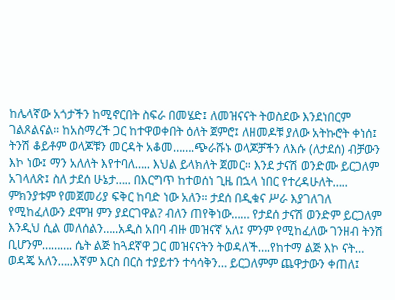ከሌላኛው አጎታችን ከሚኖርበት ስፍራ በመሄድ፤ ለመዝናናት ትወስደው እንደነበርም ገልጾልናል። ከአስማረች ጋር ከተዋወቀበት ዕለት ጀምሮ፤ ለዘመዶቹ ያለው አትኩሮት ቀነሰ፤ ትንሽ ቆይቶም ወላጆቹን መርዳት አቆመ…….ጭራሹኑ ወላጆቻችን ለእሱ (ለታደሰ) ብቻውን እኮ ነው፤ ማን አለለት እየተባለ….. እህል ይላክለት ጀመር። እንደ ታናሽ ወንድሙ ይርጋለም አገላለጽ፤ ስለ ታደሰ ሁኔታ….. በእርግጥ ከተወሰነ ጊዜ በኋላ ነበር የተረዳሁለት….. ምክንያቱም የመጀመሪያ ፍቅር ከባድ ነው አለን። ታደሰ በዲቁና ሥራ እያገለገለ የሚከፈለውን ደሞዝ ምን ያደርገዋል? ብለን ጠየቅነው…… የታደሰ ታናሽ ወንድም ይርጋለም እንዲህ ሲል መለሰልን…..አዲስ አበባ ብዙ መዝናኛ አለ፤ ምንም የሚከፈለው ገንዘብ ትንሽ ቢሆንም………. ሴት ልጅ ከጓደኛዋ ጋር መዝናናትን ትወዳለች….የከተማ ልጅ እኮ ናት… ወዳጄ አለን…..እኛም እርስ በርስ ተያይተን ተሳሳቅን… ይርጋለምም ጨዋታውን ቀጠለ፤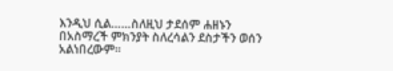እንዲህ ሲል……ስለዚህ ታደሰም ሐዘኑን በአስማረች ምክንያት ስለረሳልን ደስታችን ወሰን አልነበረውም።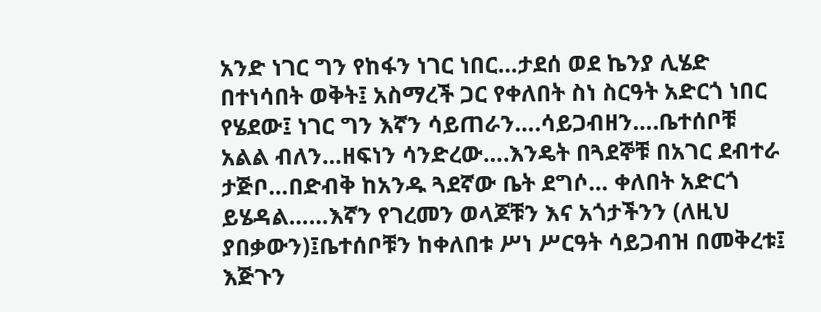አንድ ነገር ግን የከፋን ነገር ነበር…ታደሰ ወደ ኬንያ ሊሄድ በተነሳበት ወቅት፤ አስማረች ጋር የቀለበት ስነ ስርዓት አድርጎ ነበር የሄደው፤ ነገር ግን እኛን ሳይጠራን….ሳይጋብዘን….ቤተሰቦቹ አልል ብለን…ዘፍነን ሳንድረው….እንዴት በጓደኞቹ በአገር ደብተራ ታጅቦ…በድብቅ ከአንዱ ጓደኛው ቤት ደግሶ… ቀለበት አድርጎ ይሄዳል……እኛን የገረመን ወላጆቹን እና አጎታችንን (ለዚህ ያበቃውን)፤ቤተሰቦቹን ከቀለበቱ ሥነ ሥርዓት ሳይጋብዝ በመቅረቱ፤ እጅጉን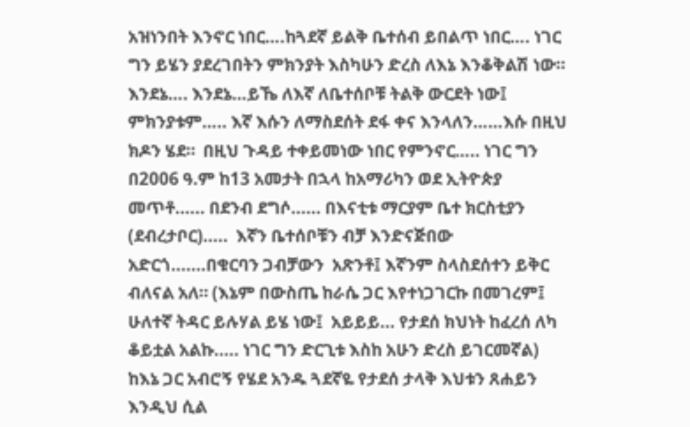አዝነንበት እንኖር ነበር….ከጓደኛ ይልቅ ቤተሰብ ይበልጥ ነበር…. ነገር ግን ይሄን ያደረገበትን ምክንያት እስካሁን ድረስ ለእኔ እንቆቅልሽ ነው። እንደኔ…. እንደኔ…ይኼ ለእኛ ለቤተሰቦቹ ትልቅ ውርደት ነው፤ ምክንያቱም….. እኛ እሱን ለማስደሰት ደፋ ቀና እንላለን……እሱ በዚህ ክዶን ሄደ።  በዚህ ጉዳይ ተቀይመነው ነበር የምንኖር….. ነገር ግን በ2006 ዓ.ም ከ13 አመታት በኋላ ከአማሪካን ወደ ኢትዮጵያ መጥቶ...... በደንብ ደግሶ...... በእናቲቱ ማርያም ቤተ ክርስቲያን (ደብረታቦር).....  እኛን ቤተሰቦቹን ብቻ እንድናጅበው አድርጎ.......በቁርባን ጋብቻውን  አጽንቶ፤ እኛንም ስላስደሰተን ይቅር ብለናል አለ። (እኔም በውስጤ ከራሴ ጋር እየተነጋገርኩ በመገረም፤ ሁለተኛ ትዳር ይሉሃል ይሄ ነው፤  አይይይ... የታደሰ ክህነት ከፈረሰ ለካ ቆይቷል አልኩ..... ነገር ግን ድርጊቱ እስከ አሁን ድረስ ይገርመኛል)
ከእኔ ጋር አብሮኝ የሄደ አንዱ ጓደኛዬ የታደሰ ታላቅ እህቱን ጸሐይን እንዲህ ሲል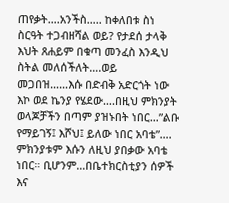ጠየቃት….አንችስ….. ከቀለበቱ ስነ ስርዓት ተጋብዘሻል ወይ? የታደሰ ታላቅ እህት ጸሐይም በቁጣ መንፈስ እንዲህ ስትል መለሰችለት….ወይ መጋበዝ……እሱ በድብቅ አድርጎት ነው እኮ ወደ ኬንያ የሄደው….በዚህ ምክንያት ወላጆቻችን በጣም ያዝኑበት ነበር…”ልቡ የማይገኝ፤ እሾህ፤ ይለው ነበር አባቴ”…. ምክንያቱም እሱን ለዚህ ያበቃው አባቴ ነበር። ቢሆንም…በቤተክርስቲያን ሰዎች እና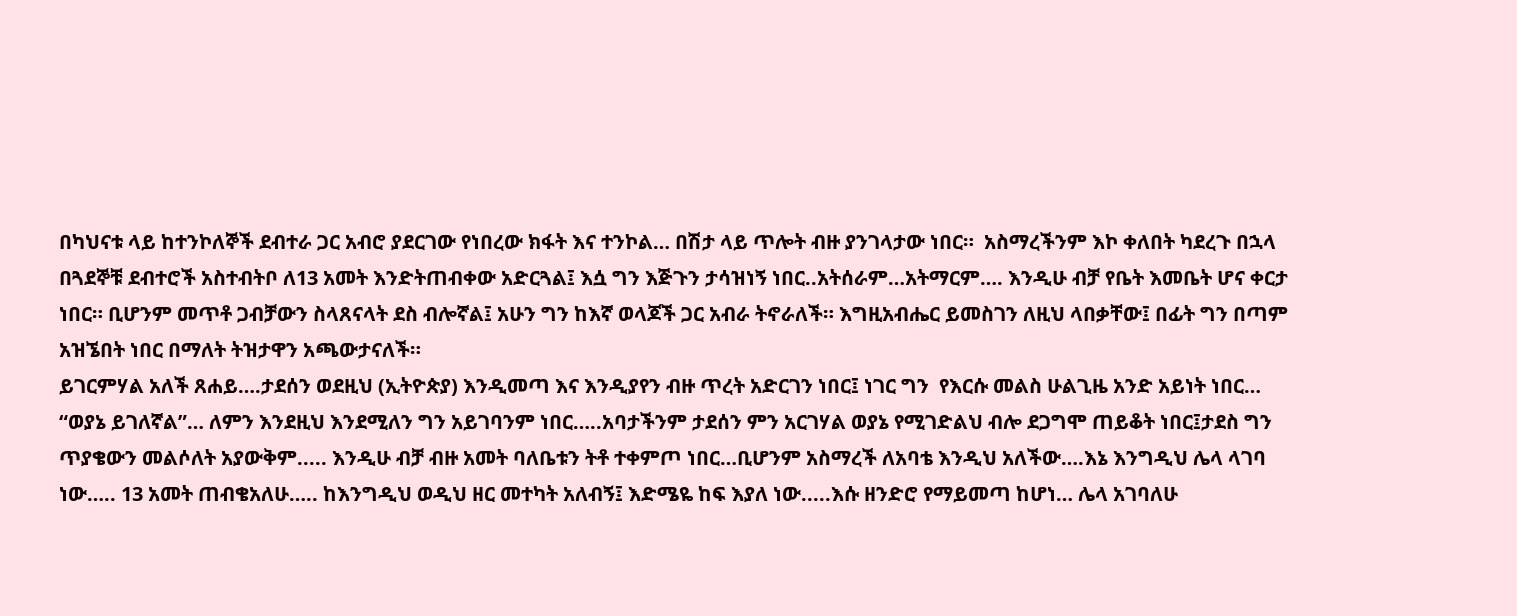በካህናቱ ላይ ከተንኮለኞች ደብተራ ጋር አብሮ ያደርገው የነበረው ክፋት እና ተንኮል… በሽታ ላይ ጥሎት ብዙ ያንገላታው ነበር።  አስማረችንም እኮ ቀለበት ካደረጉ በኋላ በጓደኞቹ ደብተሮች አስተብትቦ ለ13 አመት እንድትጠብቀው አድርጓል፤ እሷ ግን እጅጉን ታሳዝነኝ ነበር..አትሰራም…አትማርም…. እንዲሁ ብቻ የቤት እመቤት ሆና ቀርታ ነበር። ቢሆንም መጥቶ ጋብቻውን ስላጸናላት ደስ ብሎኛል፤ አሁን ግን ከእኛ ወላጆች ጋር አብራ ትኖራለች። እግዚአብሔር ይመስገን ለዚህ ላበቃቸው፤ በፊት ግን በጣም አዝኜበት ነበር በማለት ትዝታዋን አጫውታናለች።
ይገርምሃል አለች ጸሐይ….ታደሰን ወደዚህ (ኢትዮጵያ) እንዲመጣ እና እንዲያየን ብዙ ጥረት አድርገን ነበር፤ ነገር ግን  የእርሱ መልስ ሁልጊዜ አንድ አይነት ነበር… “ወያኔ ይገለኛል”… ለምን እንደዚህ እንደሚለን ግን አይገባንም ነበር…..አባታችንም ታደሰን ምን አርገሃል ወያኔ የሚገድልህ ብሎ ደጋግሞ ጠይቆት ነበር፤ታደስ ግን ጥያቄውን መልሶለት አያውቅም..... እንዲሁ ብቻ ብዙ አመት ባለቤቱን ትቶ ተቀምጦ ነበር…ቢሆንም አስማረች ለአባቴ እንዲህ አለችው….እኔ እንግዲህ ሌላ ላገባ ነው….. 13 አመት ጠብቄአለሁ….. ከእንግዲህ ወዲህ ዘር መተካት አለብኝ፤ እድሜዬ ከፍ እያለ ነው.....እሱ ዘንድሮ የማይመጣ ከሆነ… ሌላ አገባለሁ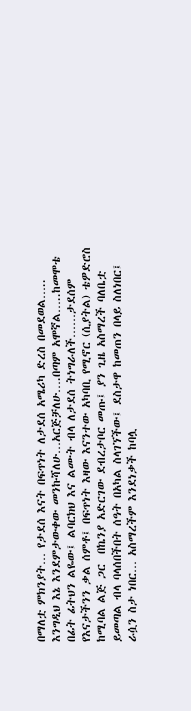በማለቷ ምክንያት… የታደሰ እናት በፍጥነት ለታደሰ አሜሪካ ድረስ በመደወል….. እንግዲህ እኔ እንደምታውቀው መንኩሻለሁ…አርጅቻለሁ….በጣም አሞኛል…..ከመሞቴ በፊት ፊትህን ልዬው፤ ልባርክህ እና ልሙት ብላ ለታደሰ ትነግራለች……ታደሰም የእናታችንን ቃል ሰምቶ፤ በፍጥነት እዛው እናንተው አካባቢ የሚኖር (ሲያትል) ቴዎድሮስ ከሚባል ልጅ ጋር  በኬንያ አድርገው ደብረታቦር መጡ፤ ያን ጊዜ አስማረች ባለቤቷ ይመጣል ብላ ባላሰበችበት ሰዓት በአካል ስላገኘችው፤ ደስታዋ ከመጠን በላይ ስለነበር፤ ራሷን ስታ ነበር… አስማረችም እንደነቃች ከባሏ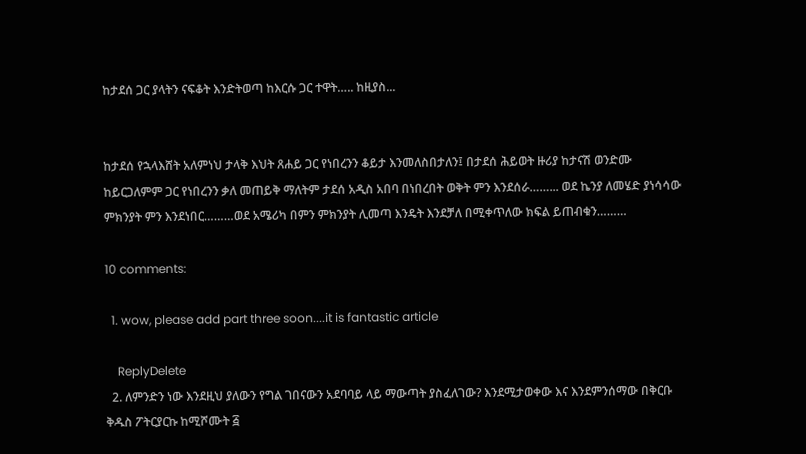ከታደሰ ጋር ያላትን ናፍቆት እንድትወጣ ከእርሱ ጋር ተዋት….. ከዚያስ...


ከታደሰ የኋላእሸት አለምነህ ታላቅ እህት ጸሐይ ጋር የነበረንን ቆይታ እንመለስበታለን፤ በታደሰ ሕይወት ዙሪያ ከታናሽ ወንድሙ ከይርጋለምም ጋር የነበረንን ቃለ መጠይቅ ማለትም ታደሰ አዲስ አበባ በነበረበት ወቅት ምን እንደሰራ……... ወደ ኬንያ ለመሄድ ያነሳሳው ምክንያት ምን እንደነበር………ወደ አሜሪካ በምን ምክንያት ሊመጣ እንዴት እንደቻለ በሚቀጥለው ክፍል ይጠብቁን………

10 comments:

  1. wow, please add part three soon....it is fantastic article

    ReplyDelete
  2. ለምንድን ነው እንደዚህ ያለውን የግል ገበናውን አደባባይ ላይ ማውጣት ያስፈለገው? እንደሚታወቀው እና እንደምንሰማው በቅርቡ ቅዱስ ፖትርያርኩ ከሚሾሙት ፭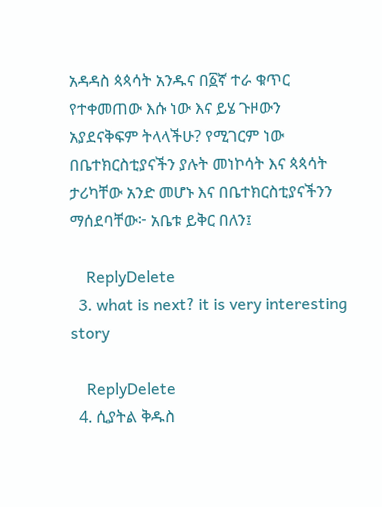አዳዳስ ጳጳሳት አንዱና በ፩ኛ ተራ ቁጥር የተቀመጠው እሱ ነው እና ይሄ ጉዞውን አያደናቅፍም ትላላችሁ? የሚገርም ነው በቤተክርስቲያናችን ያሉት መነኮሳት እና ጳጳሳት ታሪካቸው አንድ መሆኑ እና በቤተክርስቲያናችንን ማሰደባቸው፦ አቤቱ ይቅር በለን፤

    ReplyDelete
  3. what is next? it is very interesting story

    ReplyDelete
  4. ሲያትል ቅዱስ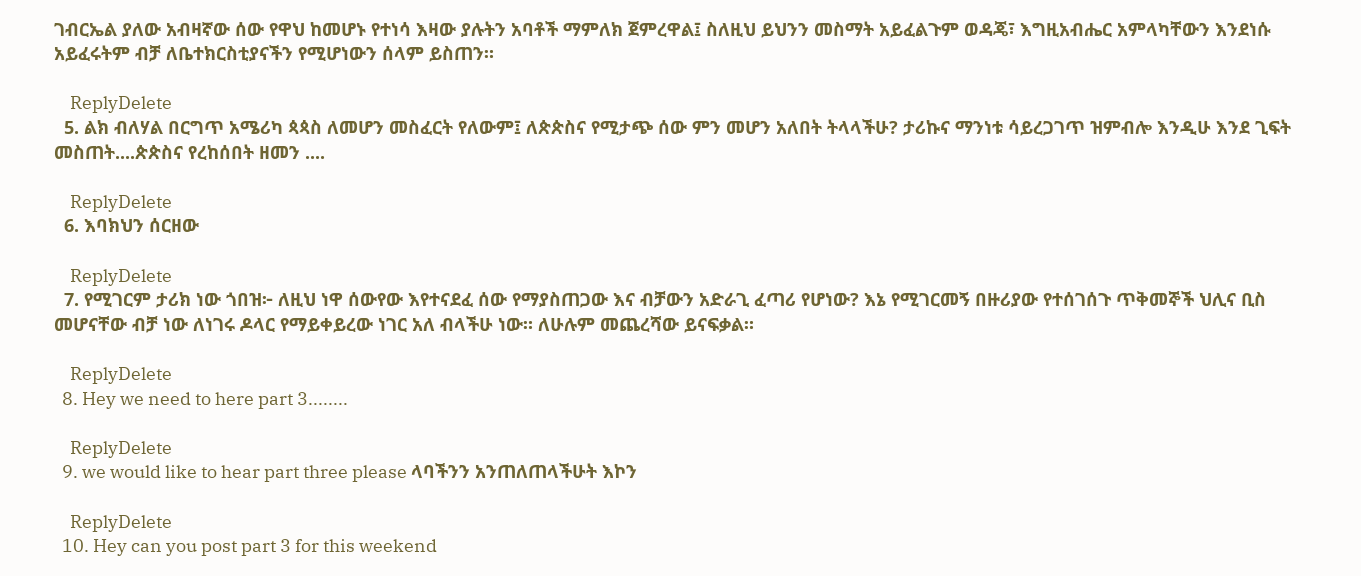ገብርኤል ያለው አብዛኛው ሰው የዋህ ከመሆኑ የተነሳ እዛው ያሉትን አባቶች ማምለክ ጀምረዋል፤ ስለዚህ ይህንን መስማት አይፈልጉም ወዳጄ፣ እግዚአብሔር አምላካቸውን እንደነሱ አይፈሩትም ብቻ ለቤተክርስቲያናችን የሚሆነውን ሰላም ይስጠን።

    ReplyDelete
  5. ልክ ብለሃል በርግጥ አሜሪካ ጳጳስ ለመሆን መስፈርት የለውም፤ ለጵጵስና የሚታጭ ሰው ምን መሆን አለበት ትላላችሁ? ታሪኩና ማንነቱ ሳይረጋገጥ ዝምብሎ እንዲሁ እንደ ጊፍት መስጠት....ጵጵስና የረከሰበት ዘመን ....

    ReplyDelete
  6. እባክህን ሰርዘው

    ReplyDelete
  7. የሚገርም ታሪክ ነው ጎበዝ፦ ለዚህ ነዋ ሰውየው እየተናደፈ ሰው የማያስጠጋው እና ብቻውን አድራጊ ፈጣሪ የሆነው? እኔ የሚገርመኝ በዙሪያው የተሰገሰጉ ጥቅመኞች ህሊና ቢስ መሆናቸው ብቻ ነው ለነገሩ ዶላር የማይቀይረው ነገር አለ ብላችሁ ነው። ለሁሉም መጨረሻው ይናፍቃል።

    ReplyDelete
  8. Hey we need to here part 3........

    ReplyDelete
  9. we would like to hear part three please ላባችንን አንጠለጠላችሁት እኮን

    ReplyDelete
  10. Hey can you post part 3 for this weekend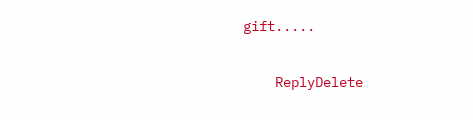gift.....

    ReplyDelete